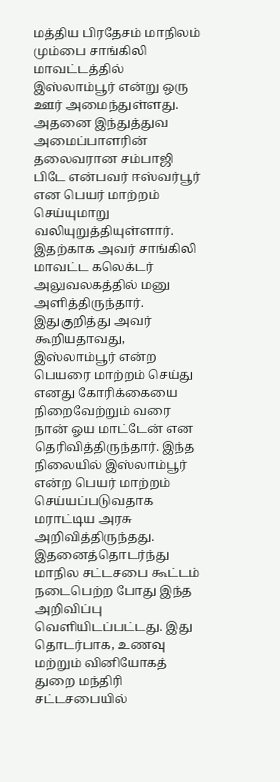மத்திய பிரதேசம் மாநிலம் மும்பை சாங்கிலி மாவட்டத்தில் இஸ்லாம்பூர் என்று ஒரு ஊர் அமைந்துள்ளது. அதனை இந்துத்துவ அமைப்பாளரின் தலைவரான சம்பாஜி பிடே என்பவர் ஈஸ்வர்பூர் என பெயர் மாற்றம் செய்யுமாறு வலியுறுத்தியுள்ளார். இதற்காக அவர் சாங்கிலி மாவட்ட கலெக்டர் அலுவலகத்தில் மனு அளித்திருந்தார்.
இதுகுறித்து அவர் கூறியதாவது, இஸ்லாம்பூர் என்ற பெயரை மாற்றம் செய்து எனது கோரிக்கையை நிறைவேற்றும் வரை நான் ஓய மாட்டேன் என தெரிவித்திருந்தார். இந்த நிலையில் இஸ்லாம்பூர் என்ற பெயர் மாற்றம் செய்யப்படுவதாக மராட்டிய அரசு அறிவித்திருந்தது.
இதனைத்தொடர்ந்து மாநில சட்டசபை கூட்டம் நடைபெற்ற போது இந்த அறிவிப்பு வெளியிடப்பட்டது. இது தொடர்பாக, உணவு மற்றும் வினியோகத் துறை மந்திரி சட்டசபையில்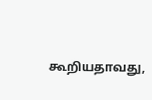கூறியதாவது,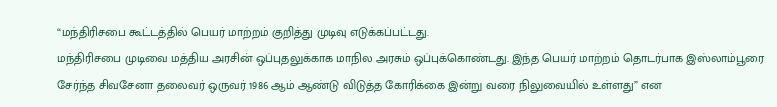“மந்திரிசபை கூட்டத்தில் பெயர் மாற்றம் குறித்து முடிவு எடுக்கப்பட்டது.
மந்திரிசபை முடிவை மத்திய அரசின் ஒப்புதலுக்காக மாநில அரசும் ஒப்புக்கொண்டது. இந்த பெயர் மாற்றம் தொடர்பாக இஸ்லாம்பூரை சேர்ந்த சிவசேனா தலைவர் ஒருவர் 1986 ஆம் ஆண்டு விடுத்த கோரிக்கை இன்று வரை நிலுவையில் உள்ளது” என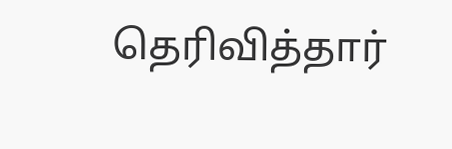தெரிவித்தார்